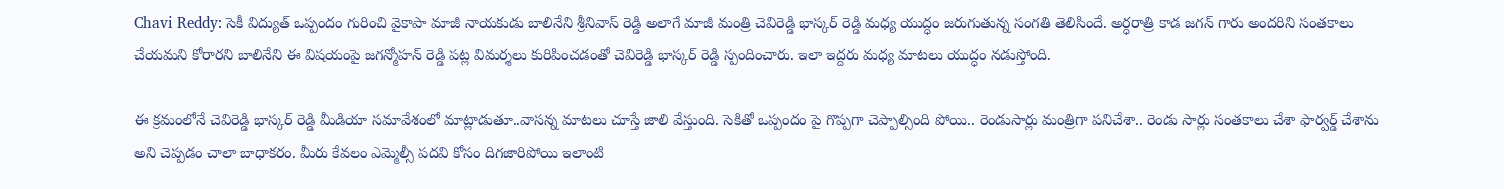Chavi Reddy: సెకీ విద్యుత్ ఒప్పందం గురించి వైకాపా మాజీ నాయకుడు బాలినేని శ్రీనివాస్ రెడ్డి అలాగే మాజీ మంత్రి చెవిరెడ్డి భాస్కర్ రెడ్డి మధ్య యుద్ధం జరుగుతున్న సంగతి తెలిసిందే. అర్ధరాత్రి కాడ జగన్ గారు అందరిని సంతకాలు చేయమని కోరారని బాలినేని ఈ విషయంపై జగన్మోహన్ రెడ్డి పట్ల విమర్శలు కురిపించడంతో చెవిరెడ్డి భాస్కర్ రెడ్డి స్పందించారు. ఇలా ఇద్దరు మధ్య మాటలు యుద్ధం నడుస్తోంది.

ఈ క్రమంలోనే చెవిరెడ్డి భాస్కర్ రెడ్డి మీడియా సమావేశంలో మాట్లాడుతూ..వాసన్న మాటలు చూస్తే జాలి వేస్తుంది. సెకితో ఒప్పందం పై గొప్పగా చెప్పాల్సింది పోయి.. రెండుసార్లు మంత్రిగా పనిచేశా.. రెండు సార్లు సంతకాలు చేశా ఫార్వర్డ్ చేశాను అని చెప్పడం చాలా బాధాకరం. మీరు కేవలం ఎమ్మెల్సీ పదవి కోసం దిగజారిపోయి ఇలాంటి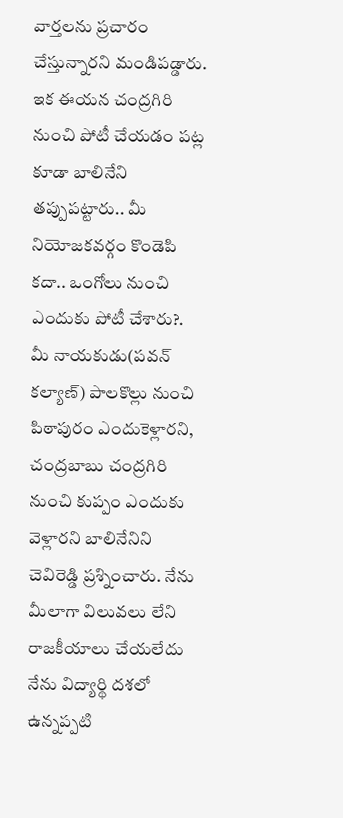వార్తలను ప్రచారం చేస్తున్నారని మండిపడ్డారు.
ఇక ఈయన చంద్రగిరి నుంచి పోటీ చేయడం పట్ల కూడా బాలినేని తప్పుపట్టారు.. మీ నియోజకవర్గం కొండెపి కదా.. ఒంగోలు నుంచి ఎందుకు పోటీ చేశారు?. మీ నాయకుడు(పవన్ కల్యాణ్) పాలకొల్లు నుంచి పిఠాపురం ఎందుకెళ్లారని, చంద్రబాబు చంద్రగిరి నుంచి కుప్పం ఎందుకు వెళ్లారని బాలినేనిని చెవిరెడ్డి ప్రశ్నించారు. నేను మీలాగా విలువలు లేని రాజకీయాలు చేయలేదు నేను విద్యార్థి దశలో ఉన్నప్పటి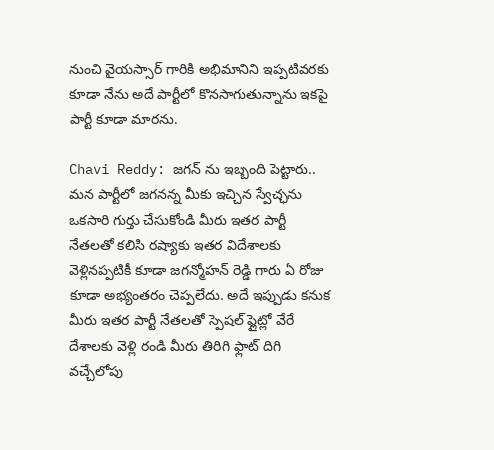నుంచి వైయస్సార్ గారికి అభిమానిని ఇప్పటివరకు కూడా నేను అదే పార్టీలో కొనసాగుతున్నాను ఇకపై పార్టీ కూడా మారను.

Chavi Reddy: జగన్ ను ఇబ్బంది పెట్టారు..
మన పార్టీలో జగనన్న మీకు ఇచ్చిన స్వేచ్ఛను ఒకసారి గుర్తు చేసుకోండి మీరు ఇతర పార్టీ నేతలతో కలిసి రష్యాకు ఇతర విదేశాలకు వెళ్లినప్పటికీ కూడా జగన్మోహన్ రెడ్డి గారు ఏ రోజు కూడా అభ్యంతరం చెప్పలేదు. అదే ఇప్పుడు కనుక మీరు ఇతర పార్టీ నేతలతో స్పెషల్ ఫ్లైట్లో వేరే దేశాలకు వెళ్లి రండి మీరు తిరిగి ఫ్లాట్ దిగి వచ్చేలోపు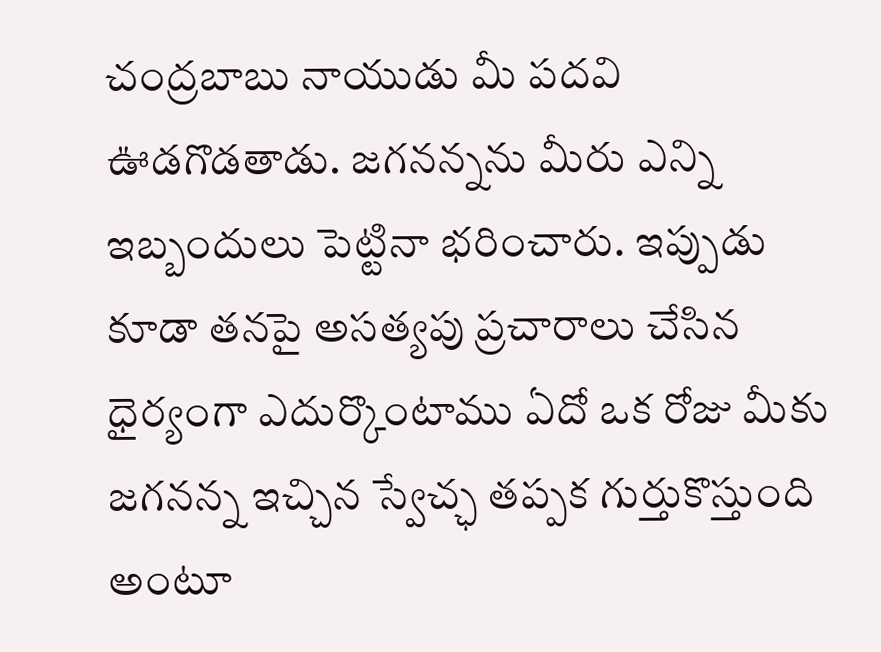చంద్రబాబు నాయుడు మీ పదవి ఊడగొడతాడు. జగనన్నను మీరు ఎన్ని ఇబ్బందులు పెట్టినా భరించారు. ఇప్పుడు కూడా తనపై అసత్యపు ప్రచారాలు చేసిన ధైర్యంగా ఎదుర్కొంటాము ఏదో ఒక రోజు మీకు జగనన్న ఇచ్చిన స్వేచ్ఛ తప్పక గుర్తుకొస్తుంది అంటూ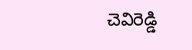చెవిరెడ్డి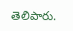తెలిపారు.